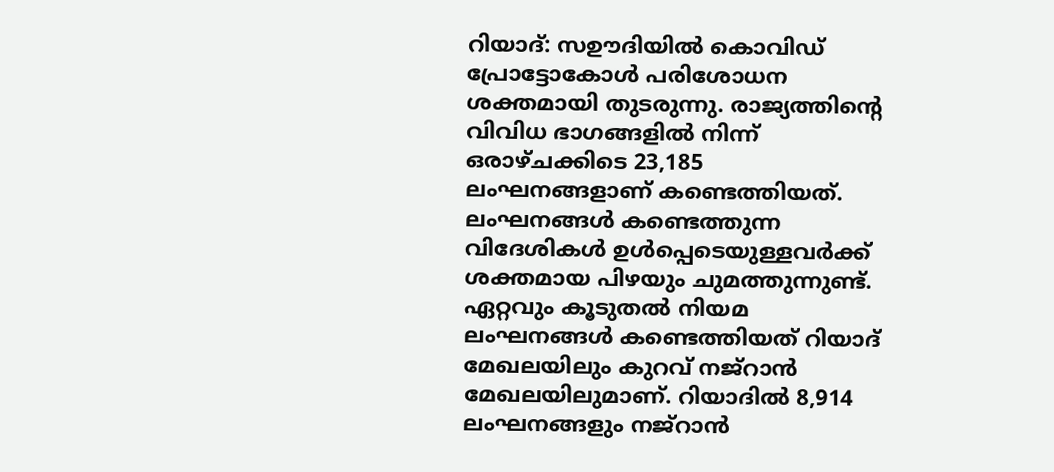റിയാദ്: സഊദിയിൽ കൊവിഡ് പ്രോട്ടോകോൾ പരിശോധന ശക്തമായി തുടരുന്നു. രാജ്യത്തിന്റെ വിവിധ ഭാഗങ്ങളിൽ നിന്ന് ഒരാഴ്ചക്കിടെ 23,185 ലംഘനങ്ങളാണ് കണ്ടെത്തിയത്. ലംഘനങ്ങൾ കണ്ടെത്തുന്ന വിദേശികൾ ഉൾപ്പെടെയുള്ളവർക്ക് ശക്തമായ പിഴയും ചുമത്തുന്നുണ്ട്. ഏറ്റവും കൂടുതൽ നിയമ ലംഘനങ്ങൾ കണ്ടെത്തിയത് റിയാദ് മേഖലയിലും കുറവ് നജ്റാൻ മേഖലയിലുമാണ്. റിയാദിൽ 8,914 ലംഘനങ്ങളും നജ്റാൻ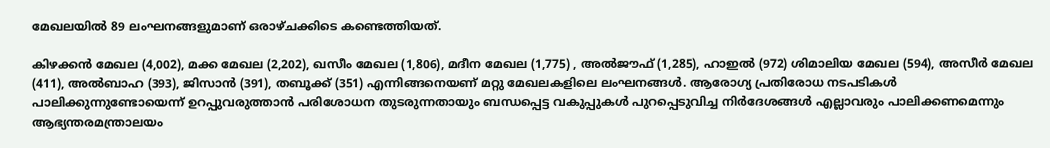മേഖലയിൽ 89 ലംഘനങ്ങളുമാണ് ഒരാഴ്ചക്കിടെ കണ്ടെത്തിയത്.

കിഴക്കൻ മേഖല (4,002), മക്ക മേഖല (2,202), ഖസീം മേഖല (1,806), മദീന മേഖല (1,775) , അൽജൗഫ് (1,285), ഹാഇൽ (972) ശിമാലിയ മേഖല (594), അസീർ മേഖല (411), അൽബാഹ (393), ജിസാൻ (391), തബൂക്ക് (351) എന്നിങ്ങനെയണ് മറ്റു മേഖലകളിലെ ലംഘനങ്ങൾ. ആരോഗ്യ പ്രതിരോധ നടപടികൾ പാലിക്കുന്നുണ്ടോയെന്ന് ഉറപ്പുവരുത്താൻ പരിശോധന തുടരുന്നതായും ബന്ധപ്പെട്ട വകുപ്പുകൾ പുറപ്പെടുവിച്ച നിർദേശങ്ങൾ എല്ലാവരും പാലിക്കണമെന്നും ആഭ്യന്തരമന്ത്രാലയം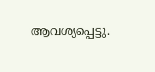ആവശ്യപ്പെട്ടു.